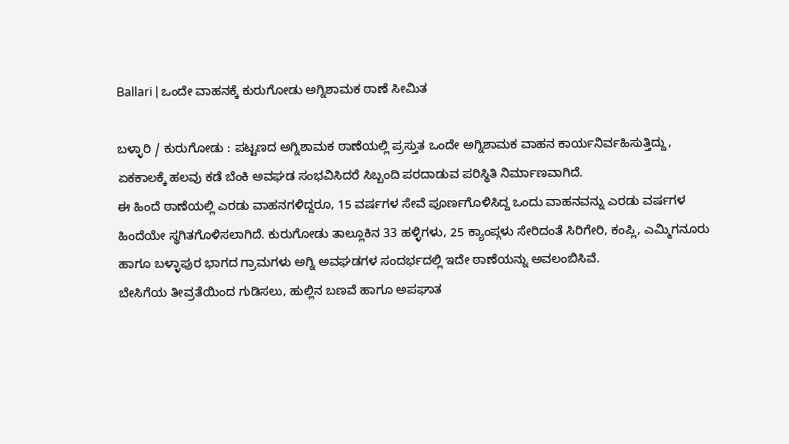Ballari | ಒಂದೇ ವಾಹನಕ್ಕೆ ಕುರುಗೋಡು ಅಗ್ನಿಶಾಮಕ ಠಾಣೆ ಸೀಮಿತ

ಬಳ್ಳಾರಿ / ಕುರುಗೋಡು : ಪಟ್ಟಣದ ಅಗ್ನಿಶಾಮಕ ಠಾಣೆಯಲ್ಲಿ ಪ್ರಸ್ತುತ ಒಂದೇ ಅಗ್ನಿಶಾಮಕ ವಾಹನ ಕಾರ್ಯನಿರ್ವಹಿಸುತ್ತಿದ್ದು, ಏಕಕಾಲಕ್ಕೆ ಹಲವು ಕಡೆ ಬೆಂಕಿ ಅವಘಡ ಸಂಭವಿಸಿದರೆ ಸಿಬ್ಬಂದಿ ಪರದಾಡುವ ಪರಿಸ್ಥಿತಿ ನಿರ್ಮಾಣವಾಗಿದೆ.
ಈ ಹಿಂದೆ ಠಾಣೆಯಲ್ಲಿ ಎರಡು ವಾಹನಗಳಿದ್ದರೂ, 15 ವರ್ಷಗಳ ಸೇವೆ ಪೂರ್ಣಗೊಳಿಸಿದ್ದ ಒಂದು ವಾಹನವನ್ನು ಎರಡು ವರ್ಷಗಳ ಹಿಂದೆಯೇ ಸ್ಥಗಿತಗೊಳಿಸಲಾಗಿದೆ. ಕುರುಗೋಡು ತಾಲ್ಲೂಕಿನ 33 ಹಳ್ಳಿಗಳು, 25 ಕ್ಯಾಂಪ್ಗಳು ಸೇರಿದಂತೆ ಸಿರಿಗೇರಿ, ಕಂಪ್ಲಿ, ಎಮ್ಮಿಗನೂರು ಹಾಗೂ ಬಳ್ಳಾಪುರ ಭಾಗದ ಗ್ರಾಮಗಳು ಅಗ್ನಿ ಅವಘಡಗಳ ಸಂದರ್ಭದಲ್ಲಿ ಇದೇ ಠಾಣೆಯನ್ನು ಅವಲಂಬಿಸಿವೆ.
ಬೇಸಿಗೆಯ ತೀವ್ರತೆಯಿಂದ ಗುಡಿಸಲು, ಹುಲ್ಲಿನ ಬಣವೆ ಹಾಗೂ ಅಪಘಾತ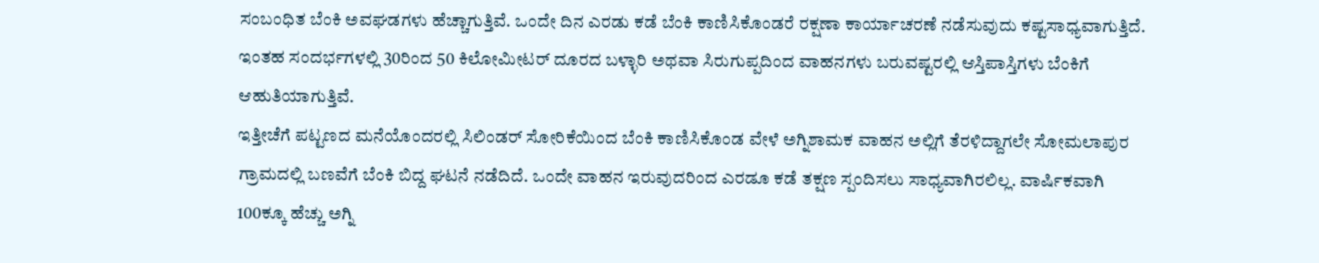ಸಂಬಂಧಿತ ಬೆಂಕಿ ಅವಘಡಗಳು ಹೆಚ್ಚಾಗುತ್ತಿವೆ. ಒಂದೇ ದಿನ ಎರಡು ಕಡೆ ಬೆಂಕಿ ಕಾಣಿಸಿಕೊಂಡರೆ ರಕ್ಷಣಾ ಕಾರ್ಯಾಚರಣೆ ನಡೆಸುವುದು ಕಷ್ಟಸಾಧ್ಯವಾಗುತ್ತಿದೆ. ಇಂತಹ ಸಂದರ್ಭಗಳಲ್ಲಿ 30ರಿಂದ 50 ಕಿಲೋಮೀಟರ್ ದೂರದ ಬಳ್ಳಾರಿ ಅಥವಾ ಸಿರುಗುಪ್ಪದಿಂದ ವಾಹನಗಳು ಬರುವಷ್ಟರಲ್ಲಿ ಆಸ್ತಿಪಾಸ್ತಿಗಳು ಬೆಂಕಿಗೆ ಆಹುತಿಯಾಗುತ್ತಿವೆ.
ಇತ್ತೀಚೆಗೆ ಪಟ್ಟಣದ ಮನೆಯೊಂದರಲ್ಲಿ ಸಿಲಿಂಡರ್ ಸೋರಿಕೆಯಿಂದ ಬೆಂಕಿ ಕಾಣಿಸಿಕೊಂಡ ವೇಳೆ ಅಗ್ನಿಶಾಮಕ ವಾಹನ ಅಲ್ಲಿಗೆ ತೆರಳಿದ್ದಾಗಲೇ ಸೋಮಲಾಪುರ ಗ್ರಾಮದಲ್ಲಿ ಬಣವೆಗೆ ಬೆಂಕಿ ಬಿದ್ದ ಘಟನೆ ನಡೆದಿದೆ. ಒಂದೇ ವಾಹನ ಇರುವುದರಿಂದ ಎರಡೂ ಕಡೆ ತಕ್ಷಣ ಸ್ಪಂದಿಸಲು ಸಾಧ್ಯವಾಗಿರಲಿಲ್ಲ. ವಾರ್ಷಿಕವಾಗಿ 100ಕ್ಕೂ ಹೆಚ್ಚು ಅಗ್ನಿ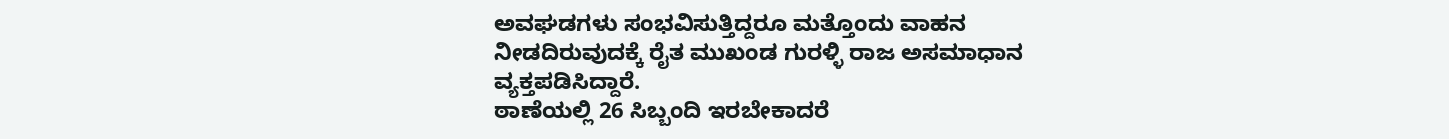ಅವಘಡಗಳು ಸಂಭವಿಸುತ್ತಿದ್ದರೂ ಮತ್ತೊಂದು ವಾಹನ ನೀಡದಿರುವುದಕ್ಕೆ ರೈತ ಮುಖಂಡ ಗುರಳ್ಳಿ ರಾಜ ಅಸಮಾಧಾನ ವ್ಯಕ್ತಪಡಿಸಿದ್ದಾರೆ.
ಠಾಣೆಯಲ್ಲಿ 26 ಸಿಬ್ಬಂದಿ ಇರಬೇಕಾದರೆ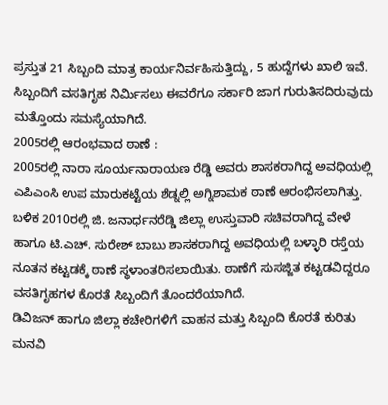ಪ್ರಸ್ತುತ 21 ಸಿಬ್ಬಂದಿ ಮಾತ್ರ ಕಾರ್ಯನಿರ್ವಹಿಸುತ್ತಿದ್ದು, 5 ಹುದ್ದೆಗಳು ಖಾಲಿ ಇವೆ. ಸಿಬ್ಬಂದಿಗೆ ವಸತಿಗೃಹ ನಿರ್ಮಿಸಲು ಈವರೆಗೂ ಸರ್ಕಾರಿ ಜಾಗ ಗುರುತಿಸದಿರುವುದು ಮತ್ತೊಂದು ಸಮಸ್ಯೆಯಾಗಿದೆ.
2005ರಲ್ಲಿ ಆರಂಭವಾದ ಠಾಣೆ :
2005ರಲ್ಲಿ ನಾರಾ ಸೂರ್ಯನಾರಾಯಣ ರೆಡ್ಡಿ ಅವರು ಶಾಸಕರಾಗಿದ್ದ ಅವಧಿಯಲ್ಲಿ ಎಪಿಎಂಸಿ ಉಪ ಮಾರುಕಟ್ಟೆಯ ಶೆಡ್ನಲ್ಲಿ ಅಗ್ನಿಶಾಮಕ ಠಾಣೆ ಆರಂಭಿಸಲಾಗಿತ್ತು. ಬಳಿಕ 2010ರಲ್ಲಿ ಜಿ. ಜನಾರ್ಧನರೆಡ್ಡಿ ಜಿಲ್ಲಾ ಉಸ್ತುವಾರಿ ಸಚಿವರಾಗಿದ್ದ ವೇಳೆ ಹಾಗೂ ಟಿ.ಎಚ್. ಸುರೇಶ್ ಬಾಬು ಶಾಸಕರಾಗಿದ್ದ ಅವಧಿಯಲ್ಲಿ ಬಳ್ಳಾರಿ ರಸ್ತೆಯ ನೂತನ ಕಟ್ಟಡಕ್ಕೆ ಠಾಣೆ ಸ್ಥಳಾಂತರಿಸಲಾಯಿತು. ಠಾಣೆಗೆ ಸುಸಜ್ಜಿತ ಕಟ್ಟಡವಿದ್ದರೂ ವಸತಿಗೃಹಗಳ ಕೊರತೆ ಸಿಬ್ಬಂದಿಗೆ ತೊಂದರೆಯಾಗಿದೆ.
ಡಿವಿಜನ್ ಹಾಗೂ ಜಿಲ್ಲಾ ಕಚೇರಿಗಳಿಗೆ ವಾಹನ ಮತ್ತು ಸಿಬ್ಬಂದಿ ಕೊರತೆ ಕುರಿತು ಮನವಿ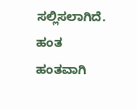ಸಲ್ಲಿಸಲಾಗಿದೆ. ಹಂತ ಹಂತವಾಗಿ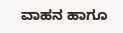ವಾಹನ ಹಾಗೂ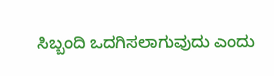ಸಿಬ್ಬಂದಿ ಒದಗಿಸಲಾಗುವುದು ಎಂದು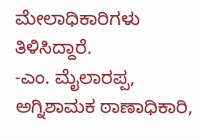ಮೇಲಾಧಿಕಾರಿಗಳು ತಿಳಿಸಿದ್ದಾರೆ.
-ಎಂ. ಮೈಲಾರಪ್ಪ, ಅಗ್ನಿಶಾಮಕ ಠಾಣಾಧಿಕಾರಿ,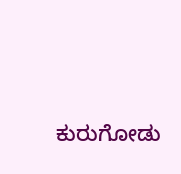ಕುರುಗೋಡು